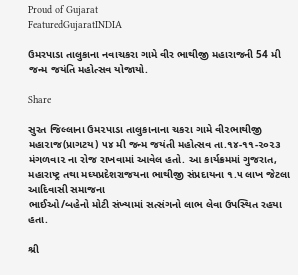Proud of Gujarat
FeaturedGujaratINDIA

ઉમરપાડા તાલુકાના નવાચકરા ગામે વીર ભાથીજી મહારાજની 54 મી જન્મ જયંતિ મહોત્સવ યોજાયો.

Share

સુરત જિલ્લાના ઉમ૨પાડા તાલુકાનાના ચક૨ા ગામે વી૨ભાથીજી મહા૨ાજ(પ્રાગટય) ૫૪ મી જન્મ જયંતી મહોત્સવ તા.૧૪-૧૧-૨૦૨૩ મંગળવા૨ ના રોજ રાખવામાં આવેલ હતો. આ કાર્યક્રમમાં ગુજરાત, મહારાષ્ટ્ર તથા મઘ્યપ્રદેશરાજયના ભાથીજી સંપ્રદાયના ૧.૫ લાખ જેટલા આદિવાસી સમાજના
ભાઈઓ/બહેનો મોટી સંખ્યામાં સત્સંગનો લાભ લેવા ઉપસ્થિત રહયા હતા.

શ્રી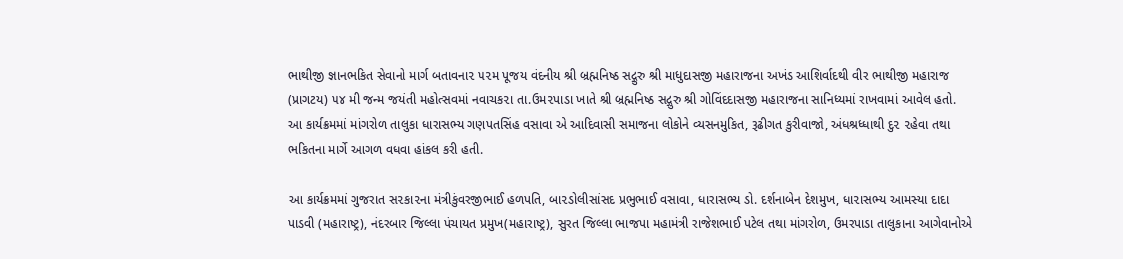ભાથીજી જ્ઞાનભકિત સેવાનો માર્ગ બતાવના૨ ૫૨મ પૂજય વંદનીય શ્રી બ્રહ્મનિષ્ઠ સદ્ગુરુ શ્રી માધુદાસજી મહારાજના અખંડ આશિર્વાદથી વીર ભાથીજી મહારાજ (પ્રાગટય) ૫૪ મી જન્મ જયંતી મહોત્સવમાં નવાચક૨ા તા.ઉમ૨પાડા ખાતે શ્રી બ્રહ્મનિષ્ઠ સદ્ગુરુ શ્રી ગોવિંદદાસજી મહારાજના સાનિધ્યમાં રાખવામાં આવેલ હતો. આ કાર્યક્રમમાં માંગરોળ તાલુકા ધારાસભ્ય ગણપતસિંહ વસાવા એ આદિવાસી સમાજના લોકોને વ્યસનમુકિત, રૂઢીગત કુરીવાજો, અંધશ્રધ્ધાથી દુ૨ ૨હેવા તથા ભકિતના માર્ગે આગળ વધવા હાંકલ કરી હતી.

આ કાર્યક્રમમાં ગુજરાત સ૨કા૨ના મંત્રીકુંવરજીભાઈ હળપતિ, બા૨ડોલીસાંસદ પ્રભુભાઈ વસાવા, ધારાસભ્ય ડો. દર્શનાબેન દેશમુખ, ધા૨ાસભ્ય આમસ્યા દાદા પાડવી (મહારાષ્ટ્ર), નંદરબાર જિલ્લા પંચાયત પ્રમુખ(મહારાષ્ટ્ર), સુરત જિલ્લા ભાજપા મહામંત્રી રાજેશભાઈ પટેલ તથા માંગરોળ, ઉમરપાડા તાલુકાના આગેવાનોએ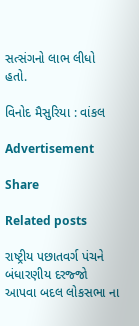સત્સંગનો લાભ લીધો હતો.

વિનોદ મૈસુરિયા : વાંકલ

Advertisement

Share

Related posts

રાષ્ટ્રીય પછાતવર્ગ પંચને બંધારણીય દરજ્જો આપવા બદલ લોકસભા ના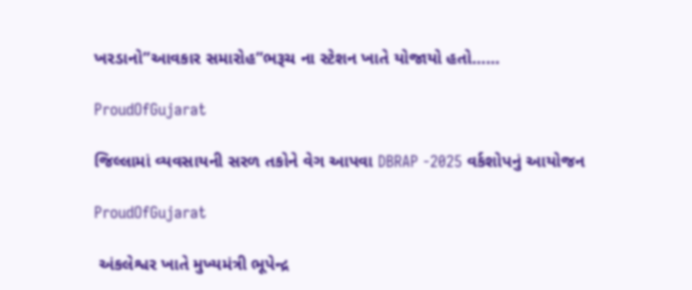ખરડાનો”આવકાર સમારોહ”ભરૂચ ના સ્ટેશન ખાતે યોજાયો હતો……

ProudOfGujarat

જિલ્લામાં વ્યવસાયની સરળ તકોને વેગ આપવા DBRAP -2025 વર્કશોપનું આયોજન

ProudOfGujarat

 અંકલેશ્વર ખાતે મુખ્યમંત્રી ભૂપેન્દ્ર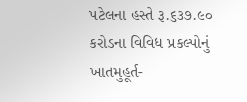પટેલના હસ્તે રૂ.૬૩૭.૯૦ કરોડના વિવિધ પ્રકલ્પોનું ખાતમુહૂર્ત-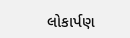લોકાર્પણ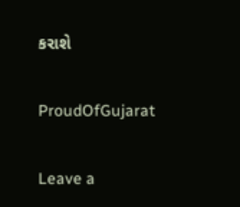કરાશે

ProudOfGujarat

Leave a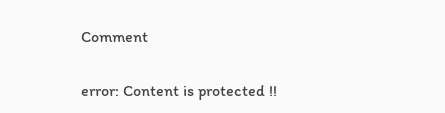Comment

error: Content is protected !!